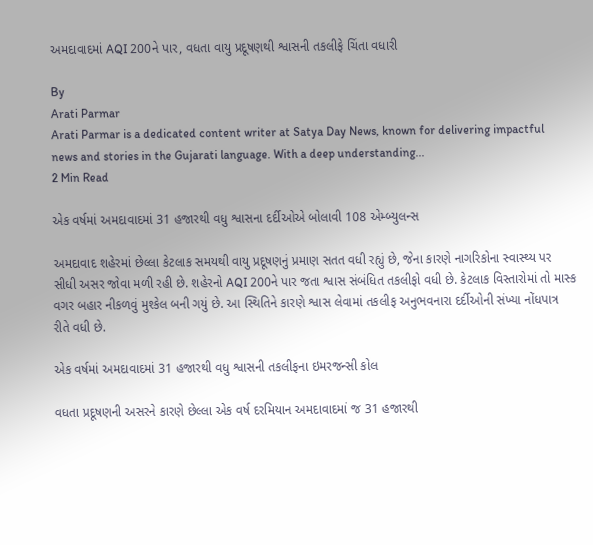અમદાવાદમાં AQI 200ને પાર, વધતા વાયુ પ્રદૂષણથી શ્વાસની તકલીફે ચિંતા વધારી

By
Arati Parmar
Arati Parmar is a dedicated content writer at Satya Day News, known for delivering impactful news and stories in the Gujarati language. With a deep understanding...
2 Min Read

એક વર્ષમાં અમદાવાદમાં 31 હજારથી વધુ શ્વાસના દર્દીઓએ બોલાવી 108 એમ્બ્યુલન્સ

અમદાવાદ શહેરમાં છેલ્લા કેટલાક સમયથી વાયુ પ્રદૂષણનું પ્રમાણ સતત વધી રહ્યું છે, જેના કારણે નાગરિકોના સ્વાસ્થ્ય પર સીધી અસર જોવા મળી રહી છે. શહેરનો AQI 200ને પાર જતા શ્વાસ સંબંધિત તકલીફો વધી છે. કેટલાક વિસ્તારોમાં તો માસ્ક વગર બહાર નીકળવું મુશ્કેલ બની ગયું છે. આ સ્થિતિને કારણે શ્વાસ લેવામાં તકલીફ અનુભવનારા દર્દીઓની સંખ્યા નોંધપાત્ર રીતે વધી છે.

એક વર્ષમાં અમદાવાદમાં 31 હજારથી વધુ શ્વાસની તકલીફના ઇમરજન્સી કોલ

વધતા પ્રદૂષણની અસરને કારણે છેલ્લા એક વર્ષ દરમિયાન અમદાવાદમાં જ 31 હજારથી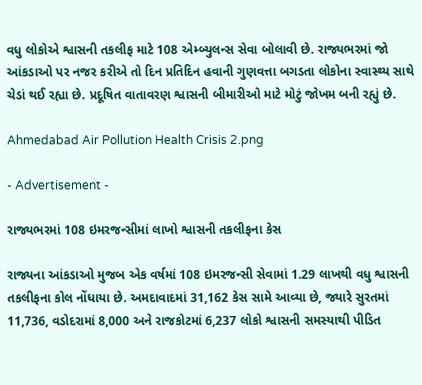વધુ લોકોએ શ્વાસની તકલીફ માટે 108 એમ્બ્યુલન્સ સેવા બોલાવી છે. રાજ્યભરમાં જો આંકડાઓ પર નજર કરીએ તો દિન પ્રતિદિન હવાની ગુણવત્તા બગડતા લોકોના સ્વાસ્થ્ય સાથે ચેડાં થઈ રહ્યા છે. પ્રદૂષિત વાતાવરણ શ્વાસની બીમારીઓ માટે મોટું જોખમ બની રહ્યું છે.

Ahmedabad Air Pollution Health Crisis 2.png

- Advertisement -

રાજ્યભરમાં 108 ઇમરજન્સીમાં લાખો શ્વાસની તકલીફના કેસ

રાજ્યના આંકડાઓ મુજબ એક વર્ષમાં 108 ઇમરજન્સી સેવામાં 1.29 લાખથી વધુ શ્વાસની તકલીફના કોલ નોંધાયા છે. અમદાવાદમાં 31,162 કેસ સામે આવ્યા છે, જ્યારે સુરતમાં 11,736, વડોદરામાં 8,000 અને રાજકોટમાં 6,237 લોકો શ્વાસની સમસ્યાથી પીડિત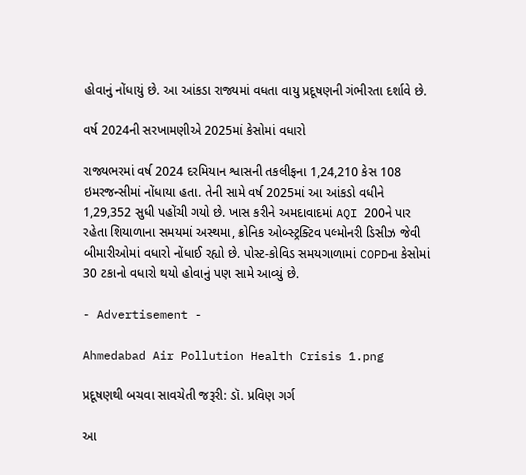હોવાનું નોંધાયું છે. આ આંકડા રાજ્યમાં વધતા વાયુ પ્રદૂષણની ગંભીરતા દર્શાવે છે.

વર્ષ 2024ની સરખામણીએ 2025માં કેસોમાં વધારો

રાજ્યભરમાં વર્ષ 2024 દરમિયાન શ્વાસની તકલીફના 1,24,210 કેસ 108 ઇમરજન્સીમાં નોંધાયા હતા. તેની સામે વર્ષ 2025માં આ આંકડો વધીને 1,29,352 સુધી પહોંચી ગયો છે. ખાસ કરીને અમદાવાદમાં AQI 200ને પાર રહેતા શિયાળાના સમયમાં અસ્થમા, ક્રોનિક ઓબ્સ્ટ્રક્ટિવ પલ્મોનરી ડિસીઝ જેવી બીમારીઓમાં વધારો નોંધાઈ રહ્યો છે. પોસ્ટ-કોવિડ સમયગાળામાં COPDના કેસોમાં 30 ટકાનો વધારો થયો હોવાનું પણ સામે આવ્યું છે.

- Advertisement -

Ahmedabad Air Pollution Health Crisis 1.png

પ્રદૂષણથી બચવા સાવચેતી જરૂરી: ડૉ. પ્રવિણ ગર્ગ

આ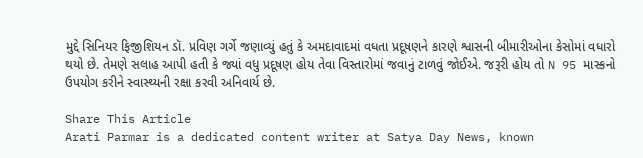મુદ્દે સિનિયર ફિજીશિયન ડૉ. પ્રવિણ ગર્ગે જણાવ્યું હતું કે અમદાવાદમાં વધતા પ્રદૂષણને કારણે શ્વાસની બીમારીઓના કેસોમાં વધારો થયો છે. તેમણે સલાહ આપી હતી કે જ્યાં વધુ પ્રદૂષણ હોય તેવા વિસ્તારોમાં જવાનું ટાળવું જોઈએ. જરૂરી હોય તો N 95 માસ્કનો ઉપયોગ કરીને સ્વાસ્થ્યની રક્ષા કરવી અનિવાર્ય છે.

Share This Article
Arati Parmar is a dedicated content writer at Satya Day News, known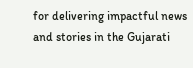for delivering impactful news and stories in the Gujarati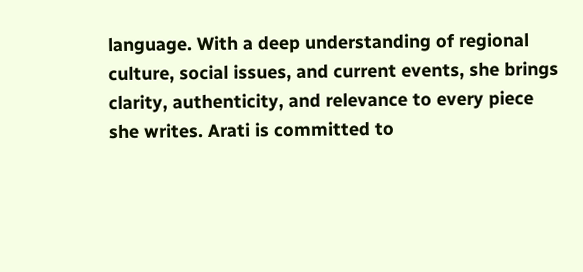language. With a deep understanding of regional culture, social issues, and current events, she brings clarity, authenticity, and relevance to every piece she writes. Arati is committed to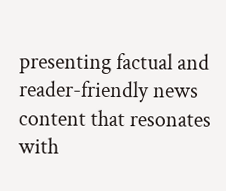presenting factual and reader-friendly news content that resonates with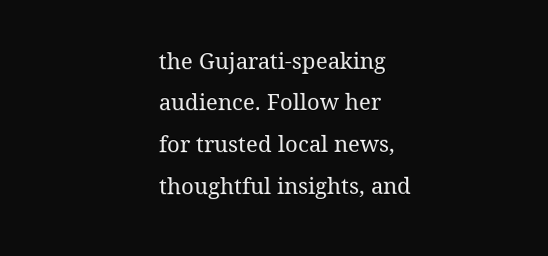the Gujarati-speaking audience. Follow her for trusted local news, thoughtful insights, and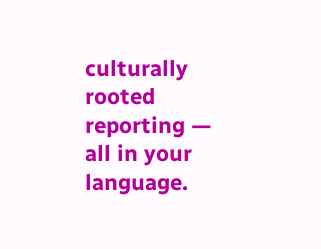culturally rooted reporting — all in your language.